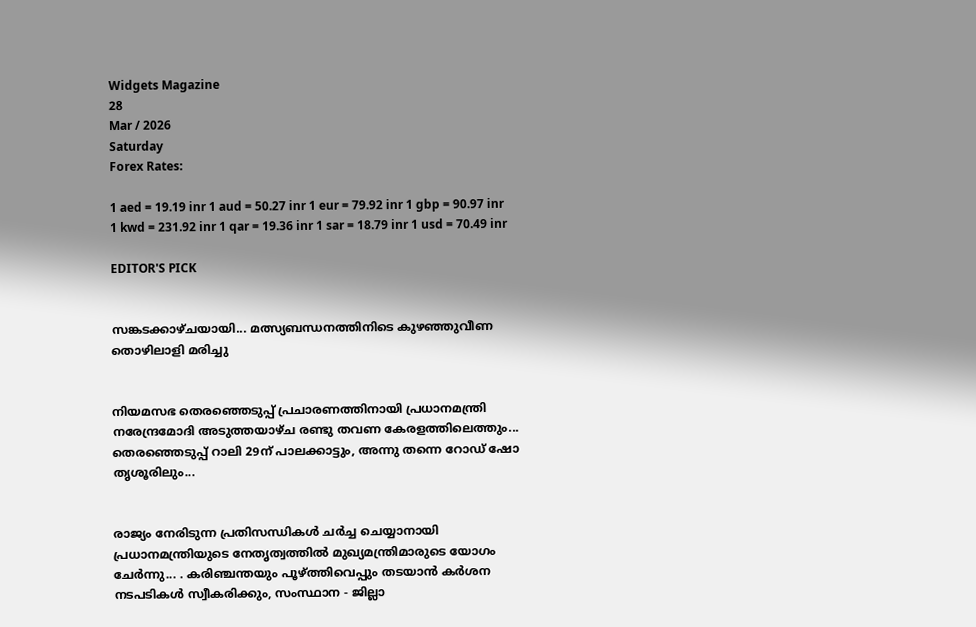Widgets Magazine
28
Mar / 2026
Saturday
Forex Rates:

1 aed = 19.19 inr 1 aud = 50.27 inr 1 eur = 79.92 inr 1 gbp = 90.97 inr 1 kwd = 231.92 inr 1 qar = 19.36 inr 1 sar = 18.79 inr 1 usd = 70.49 inr

EDITOR'S PICK


സങ്കടക്കാഴ്ചയായി... മത്സ്യബന്ധനത്തിനിടെ കുഴഞ്ഞുവീണ തൊഴിലാളി മരിച്ചു


നിയമസഭ തെരഞ്ഞെടുപ്പ് പ്രചാരണത്തിനായി പ്രധാനമന്ത്രി നരേന്ദ്രമോദി അടുത്തയാഴ്ച രണ്ടു തവണ കേരളത്തിലെത്തും... തെരഞ്ഞെടുപ്പ് റാലി 29ന് പാലക്കാട്ടും, അന്നു തന്നെ റോഡ് ഷോ തൃശൂരിലും...


രാജ്യം നേരിടുന്ന പ്രതിസന്ധികൾ ചർച്ച ചെയ്യാനായി പ്രധാനമന്ത്രിയുടെ നേതൃത്വത്തിൽ മുഖ്യമന്ത്രിമാരുടെ യോഗം ചേർന്നു... . കരിഞ്ചന്തയും പൂഴ്ത്തിവെപ്പും തടയാൻ കർശന നടപടികൾ സ്വീകരിക്കും, സംസ്ഥാന - ജില്ലാ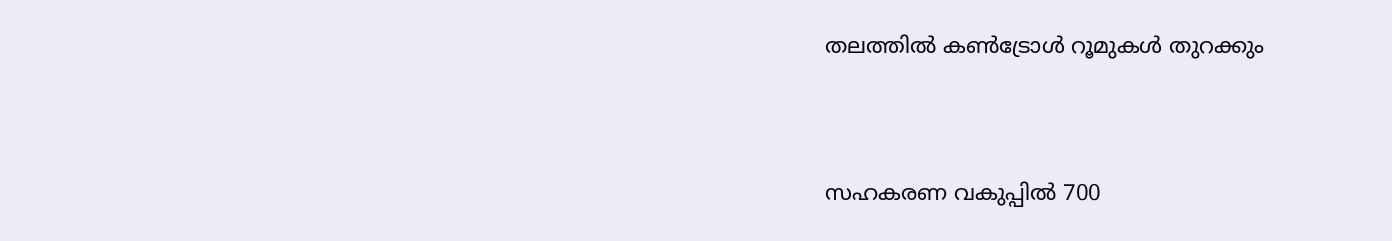തലത്തിൽ കൺട്രോൾ റൂമുകൾ തുറക്കും


സഹകരണ വകുപ്പിൽ 700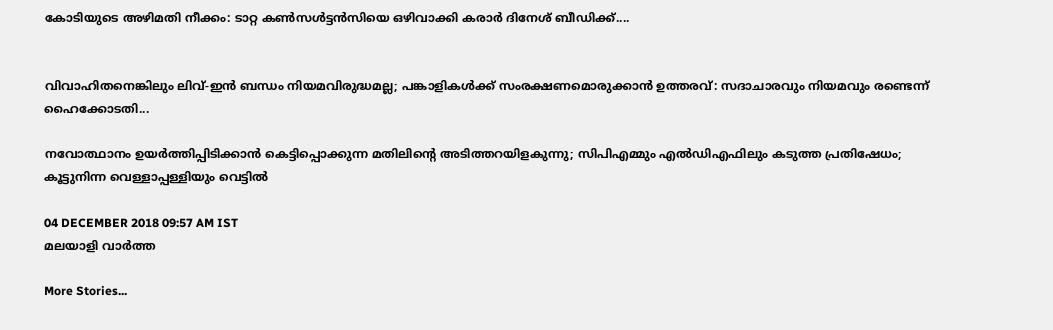കോടിയുടെ അഴിമതി നീക്കം: ടാറ്റ കണ്‍സള്‍ട്ടന്‍സിയെ ഒഴിവാക്കി കരാർ ദിനേശ് ബീഡിക്ക്....


വിവാഹിതനെങ്കിലും ലിവ്-ഇൻ ബന്ധം നിയമവിരുദ്ധമല്ല; പങ്കാളികൾക്ക് സംരക്ഷണമൊരുക്കാൻ ഉത്തരവ്: സദാചാരവും നിയമവും രണ്ടെന്ന് ഹൈക്കോടതി...

നവോത്ഥാനം ഉയർത്തിപ്പിടിക്കാൻ കെട്ടിപ്പൊക്കുന്ന മതിലിന്റെ അടിത്തറയിളകുന്നു; സിപിഎമ്മും എൽഡിഎഫിലും കടുത്ത പ്രതിഷേധം; കൂട്ടുനിന്ന വെള്ളാപ്പള്ളിയും വെട്ടിൽ

04 DECEMBER 2018 09:57 AM IST
മലയാളി വാര്‍ത്ത

More Stories...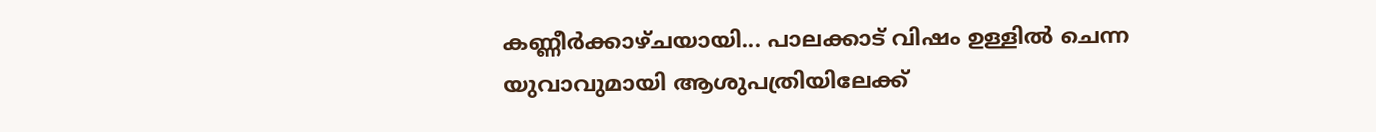കണ്ണീർക്കാഴ്ചയായി... പാലക്കാട് വിഷം ഉള്ളിൽ ചെന്ന യുവാവുമായി ആശുപത്രിയിലേക്ക്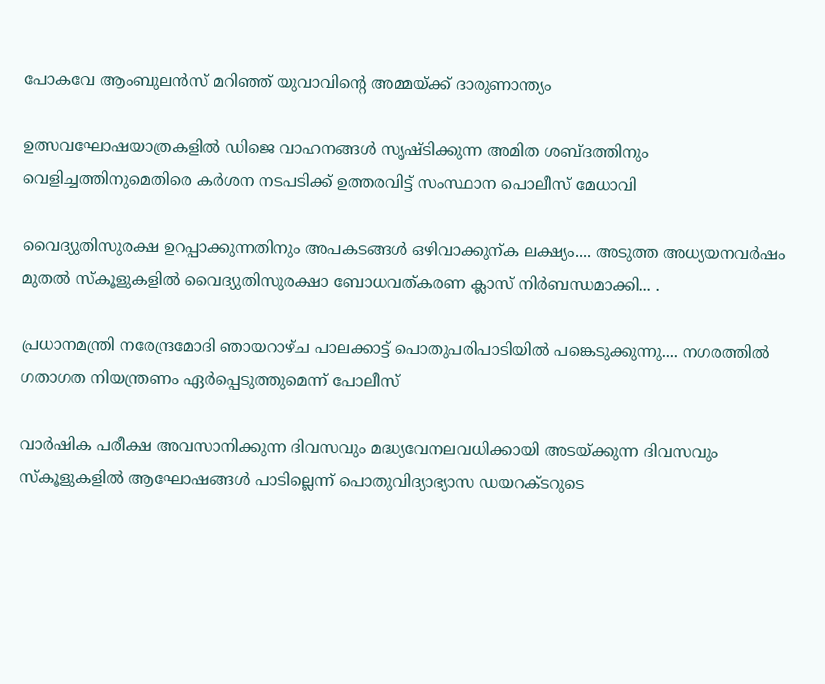പോകവേ ആംബുലൻസ് മറിഞ്ഞ് യുവാവിന്റെ അമ്മയ്ക്ക് ദാരുണാന്ത്യം

ഉത്സവഘോഷയാത്രകളിൽ ഡിജെ വാഹനങ്ങൾ സൃഷ്ടിക്കുന്ന അമിത ശബ്ദത്തിനും വെളിച്ചത്തിനുമെതിരെ കർശന നടപടിക്ക് ഉത്തരവിട്ട് സംസ്ഥാന പൊലീസ് മേധാവി

വൈദ്യുതിസുരക്ഷ ഉറപ്പാക്കുന്നതിനും അപകടങ്ങൾ ഒഴിവാക്കുന്ക ലക്ഷ്യം.... അടുത്ത അധ്യയനവർഷം മുതൽ സ്കൂളുകളിൽ വൈദ്യുതിസുരക്ഷാ ബോധവത്കരണ ക്ലാസ് നിർബന്ധമാക്കി... .

പ്രധാനമന്ത്രി നരേന്ദ്രമോദി ഞായറാഴ്ച പാലക്കാട്ട് പൊതുപരിപാടിയിൽ പങ്കെടുക്കുന്നു.... നഗരത്തിൽ ഗതാഗത നിയന്ത്രണം ഏർപ്പെടുത്തുമെന്ന് പോലീസ്

വാർഷിക പരീക്ഷ അവസാനിക്കുന്ന ദിവസവും മദ്ധ്യവേനലവധിക്കായി അടയ്ക്കുന്ന ദിവസവും സ്കൂളുകളിൽ ആഘോഷങ്ങൾ പാടില്ലെന്ന് പൊതുവിദ്യാഭ്യാസ ഡയറക്ടറുടെ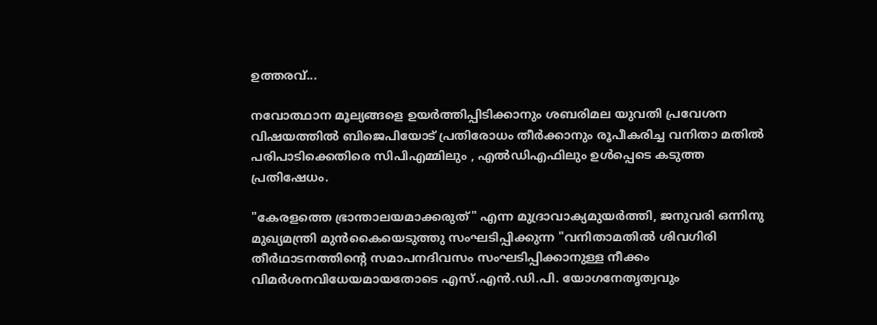ഉത്തരവ്...

നവോത്ഥാന മൂല്യങ്ങളെ ഉയർത്തിപ്പിടിക്കാനും ശബരിമല യുവതി പ്രവേശന വിഷയത്തിൽ ബിജെപിയോട് പ്രതിരോധം തീർക്കാനും രൂപീകരിച്ച വനിതാ മതിൽ പരിപാടിക്കെതിരെ സിപിഎമ്മിലും , എൽഡിഎഫിലും ഉൾപ്പെടെ കടുത്ത പ്രതിഷേധം.

"കേരളത്തെ ഭ്രാന്താലയമാക്കരുത്‌" എന്ന മുദ്രാവാക്യമുയര്‍ത്തി, ജനുവരി ഒന്നിനു മുഖ്യമന്ത്രി മുന്‍കൈയെടുത്തു സംഘടിപ്പിക്കുന്ന "വനിതാമതില്‍ ശിവഗിരി തീര്‍ഥാടനത്തിന്റെ സമാപനദിവസം സംഘടിപ്പിക്കാനുള്ള നീക്കം വിമര്‍ശനവിധേയമായതോടെ എസ്‌.എന്‍.ഡി.പി. യോഗനേതൃത്വവും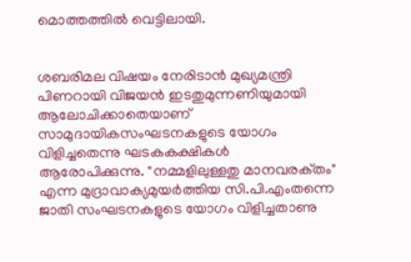മൊത്തത്തിൽ വെട്ടിലായി.


ശബരിമല വിഷയം നേരിടാന്‍ മുഖ്യമന്ത്രി പിണറായി വിജയന്‍ ഇടതുമുന്നണിയുമായി ആലോചിക്കാതെയാണ് സാമുദായികസംഘടനകളുടെ യോഗം വിളിച്ചതെന്നു ഘടകകക്ഷികള്‍ ആരോപിക്കുന്നു. "നമ്മളിലുള്ളതു മാനവരക്‌തം" എന്ന മുദ്രാവാക്യമുയര്‍ത്തിയ സി.പി.എംതന്നെ ജാതി സംഘടനകളുടെ യോഗം വിളിച്ചതാണു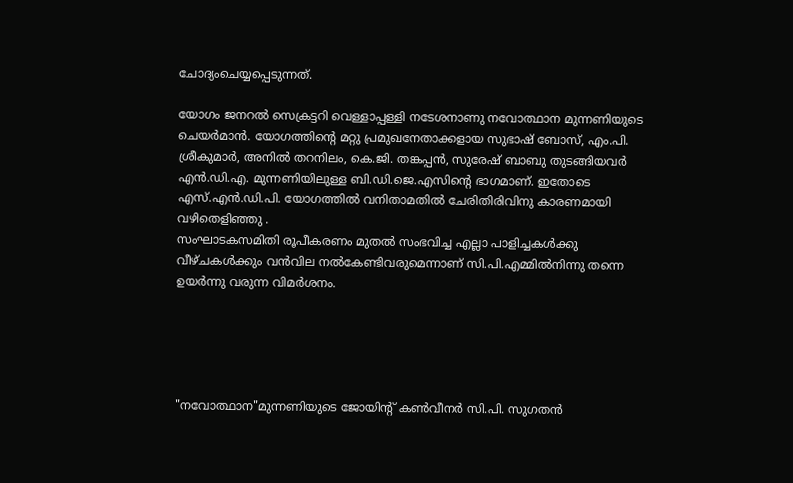ചോദ്യംചെയ്യപ്പെടുന്നത്‌.

യോഗം ജനറല്‍ സെക്രട്ടറി വെള്ളാപ്പള്ളി നടേശനാണു നവോത്ഥാന മുന്നണിയുടെ ചെയര്‍മാന്‍. യോഗത്തിന്റെ മറ്റു പ്രമുഖനേതാക്കളായ സുഭാഷ്‌ ബോസ്‌, എം.പി. ശ്രീകുമാര്‍, അനില്‍ തറനിലം, കെ.ജി. തങ്കപ്പന്‍, സുരേഷ്‌ ബാബു തുടങ്ങിയവര്‍ എന്‍.ഡി.എ. മുന്നണിയിലുള്ള ബി.ഡി.ജെ.എസിന്റെ ഭാഗമാണ്. ഇതോടെ എസ്‌.എന്‍.ഡി.പി. യോഗത്തില്‍ വനിതാമതില്‍ ചേരിതിരിവിനു കാരണമായി വഴിതെളിഞ്ഞു .
സംഘാടകസമിതി രൂപീകരണം മുതല്‍ സംഭവിച്ച എല്ലാ പാളിച്ചകള്‍ക്കു വീഴ്ചകൾക്കും വന്‍വില നല്‍കേണ്ടിവരുമെന്നാണ് സി.പി.എമ്മില്‍നിന്നു തന്നെ ഉയർന്നു വരുന്ന വിമര്‍ശനം.





"നവോത്ഥാന"മുന്നണിയുടെ ജോയിന്റ്‌ കണ്‍വീനര്‍ സി.പി. സുഗതന്‍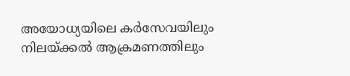അയോധ്യയിലെ കര്‍സേവയിലും നിലയ്‌ക്കല്‍ ആക്രമണത്തിലും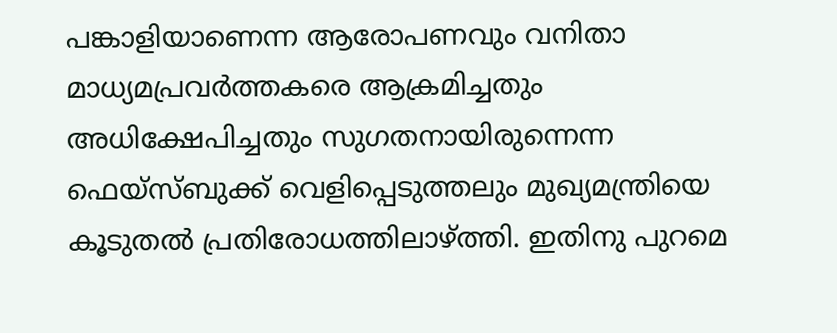പങ്കാളിയാണെന്ന ആരോപണവും വനിതാ മാധ്യമപ്രവര്‍ത്തകരെ ആക്രമിച്ചതും അധിക്ഷേപിച്ചതും സുഗതനായിരുന്നെന്ന ഫെയ്‌സ്‌ബുക്ക്‌ വെളിപ്പെടുത്തലും മുഖ്യമന്ത്രിയെ കൂടുതല്‍ പ്രതിരോധത്തിലാഴ്ത്തി. ഇതിനു പുറമെ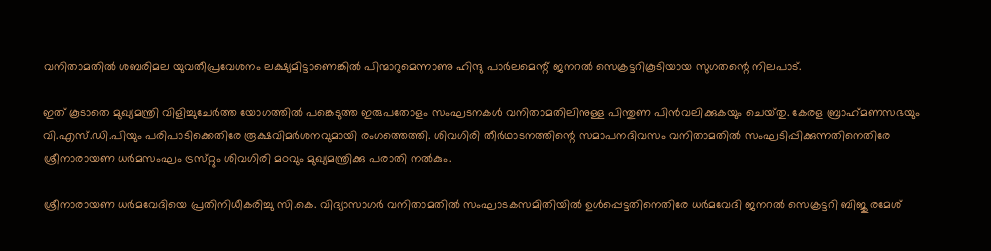വനിതാമതില്‍ ശബരിമല യുവതീപ്രവേശനം ലക്ഷ്യമിട്ടാണെങ്കില്‍ പിന്മാറുമെന്നാണു ഹിന്ദു പാര്‍ലമെന്റ്‌ ജനറല്‍ സെക്രട്ടറികൂടിയായ സുഗതന്റെ നിലപാട്‌.

ഇത് കൂടാതെ മുഖ്യമന്ത്രി വിളിച്ചുചേര്‍ത്ത യോഗത്തില്‍ പങ്കെടുത്ത ഇരുപതോളം സംഘടനകള്‍ വനിതാമതിലിനുള്ള പിന്തുണ പിന്‍വലിക്കുകയും ചെയ്‌തു. കേരള ബ്രാഹ്‌മണസഭയും വി.എസ്‌.ഡി.പിയും പരിപാടിക്കെതിരേ രൂക്ഷവിമര്‍ശനവുമായി രംഗത്തെത്തി. ശിവഗിരി തീര്‍ഥാടനത്തിന്റെ സമാപനദിവസം വനിതാമതില്‍ സംഘടിപ്പിക്കുന്നതിനെതിരേ ശ്രീനാരായണ ധര്‍മസംഘം ട്രസ്‌റ്റും ശിവഗിരി മഠവും മുഖ്യമന്ത്രിക്കു പരാതി നല്‍കും.

ശ്രീനാരായണ ധര്‍മവേദിയെ പ്രതിനിധീകരിച്ചു സി.കെ. വിദ്യാസാഗര്‍ വനിതാമതില്‍ സംഘാടകസമിതിയില്‍ ഉള്‍പ്പെട്ടതിനെതിരേ ധര്‍മവേദി ജനറല്‍ സെക്രട്ടറി ബിജു രമേശ്‌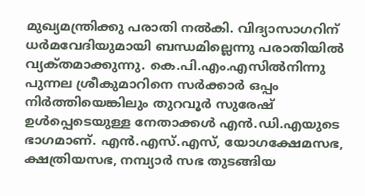മുഖ്യമന്ത്രിക്കു പരാതി നല്‍കി. വിദ്യാസാഗറിന് ധര്‍മവേദിയുമായി ബന്ധമില്ലെന്നു പരാതിയില്‍ വ്യക്‌തമാക്കുന്നു. കെ.പി.എം.എസില്‍നിന്നു പുന്നല ശ്രീകുമാറിനെ സര്‍ക്കാര്‍ ഒപ്പം നിര്‍ത്തിയെങ്കിലും തുറവൂര്‍ സുരേഷ്‌ ഉള്‍പ്പെടെയുള്ള നേതാക്കള്‍ എന്‍.ഡി.എയുടെ ഭാഗമാണ്‌. എന്‍.എസ്‌.എസ്‌, യോഗക്ഷേമസഭ, ക്ഷത്രിയസഭ, നമ്പ്യാര്‍ സഭ തുടങ്ങിയ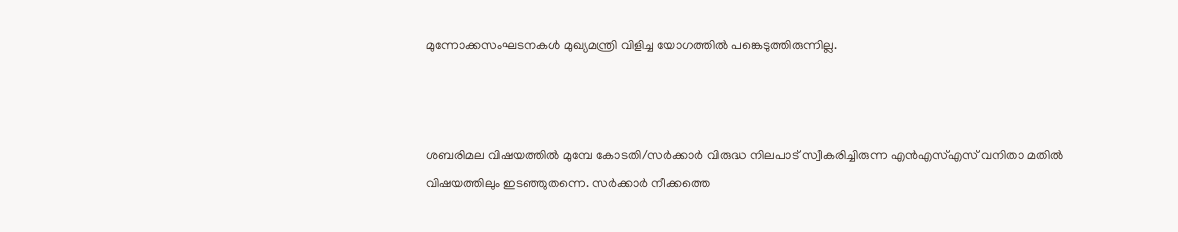മുന്നോക്കസംഘടനകള്‍ മുഖ്യമന്ത്രി വിളിച്ച യോഗത്തില്‍ പങ്കെടുത്തിരുന്നില്ല.



ശബരിമല വിഷയത്തില്‍ മുമ്പേ കോടതി/സര്‍ക്കാര്‍ വിരുദ്ധ നിലപാട് സ്വീകരിച്ചിരുന്ന എന്‍എസ്എസ് വനിതാ മതില്‍ വിഷയത്തിലും ഇടഞ്ഞുതന്നെ. സര്‍ക്കാര്‍ നീക്കത്തെ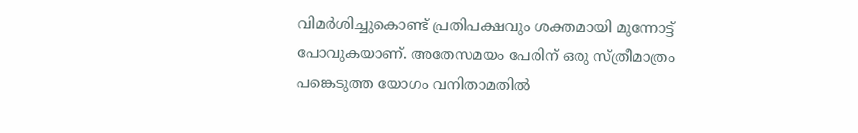വിമര്‍ശിച്ചുകൊണ്ട് പ്രതിപക്ഷവും ശക്തമായി മുന്നോട്ട് പോവുകയാണ്. അതേസമയം പേരിന് ഒരു സ്ത്രീമാത്രം പങ്കെടുത്ത യോഗം വനിതാമതില്‍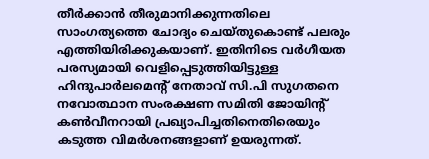തീര്‍ക്കാന്‍ തീരുമാനിക്കുന്നതിലെ സാംഗത്യത്തെ ചോദ്യം ചെയ്തുകൊണ്ട് പലരും എത്തിയിരിക്കുകയാണ്. ഇതിനിടെ വര്‍ഗീയത പരസ്യമായി വെളിപ്പെടുത്തിയിട്ടുള്ള ഹിന്ദുപാര്‍ലമെന്റ് നേതാവ് സി.പി സുഗതനെ നവോത്ഥാന സംരക്ഷണ സമിതി ജോയിന്റ് കണ്‍വീനറായി പ്രഖ്യാപിച്ചതിനെതിരെയും കടുത്ത വിമര്‍ശനങ്ങളാണ് ഉയരുന്നത്.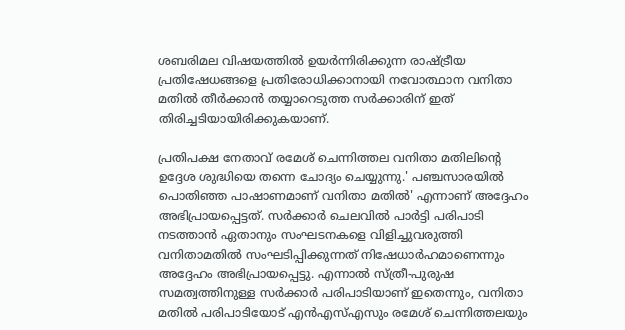ശബരിമല വിഷയത്തില്‍ ഉയര്‍ന്നിരിക്കുന്ന രാഷ്ട്രീയ പ്രതിഷേധങ്ങളെ പ്രതിരോധിക്കാനായി നവോത്ഥാന വനിതാ മതില്‍ തീര്‍ക്കാന്‍ തയ്യാറെടുത്ത സര്‍ക്കാരിന് ഇത് തിരിച്ചടിയായിരിക്കുകയാണ്.

പ്രതിപക്ഷ നേതാവ് രമേശ് ചെന്നിത്തല വനിതാ മതിലിന്റെ ഉദ്ദേശ ശുദ്ധിയെ തന്നെ ചോദ്യം ചെയ്യുന്നു.' പഞ്ചസാരയില്‍ പൊതിഞ്ഞ പാഷാണമാണ് വനിതാ മതില്‍' എന്നാണ് അദ്ദേഹം അഭിപ്രായപ്പെട്ടത്. സര്‍ക്കാര്‍ ചെലവില്‍ പാര്‍ട്ടി പരിപാടി നടത്താന്‍ ഏതാനും സംഘടനകളെ വിളിച്ചുവരുത്തി വനിതാമതില്‍ സംഘടിപ്പിക്കുന്നത് നിഷേധാര്‍ഹമാണെന്നും അദ്ദേഹം അഭിപ്രായപ്പെട്ടു. എന്നാല്‍ സ്ത്രീ-പുരുഷ സമത്വത്തിനുള്ള സര്‍ക്കാര്‍ പരിപാടിയാണ് ഇതെന്നും, വനിതാ മതില്‍ പരിപാടിയോട് എന്‍എസ്എസും രമേശ് ചെന്നിത്തലയും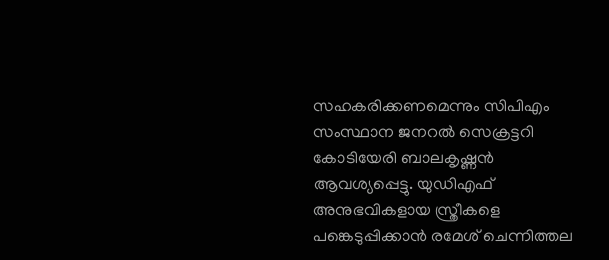സഹകരിക്കണമെന്നും സിപിഎം സംസ്ഥാന ജനറല്‍ സെക്രട്ടറി കോടിയേരി ബാലകൃഷ്ണന്‍ ആവശ്യപ്പെട്ടു. യുഡിഎഫ് അനുഭവികളായ സ്ത്രീകളെ പങ്കെടുപ്പിക്കാന്‍ രമേശ് ചെന്നിത്തല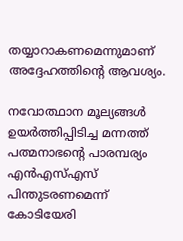തയ്യാറാകണമെന്നുമാണ് അദ്ദേഹത്തിന്റെ ആവശ്യം.

നവോത്ഥാന മൂല്യങ്ങള്‍ ഉയര്‍ത്തിപ്പിടിച്ച മന്നത്ത് പത്മനാഭന്റെ പാരമ്പര്യം എന്‍എസ്എസ് പിന്തുടരണമെന്ന് കോടിയേരി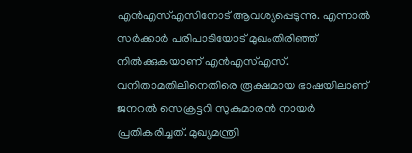എന്‍എസ്എസിനോട് ആവശ്യപ്പെടുന്നു. എന്നാല്‍ സര്‍ക്കാര്‍ പരിപാടിയോട് മുഖംതിരിഞ്ഞ് നില്‍ക്കുകയാണ് എന്‍എസ്എസ്. വനിതാമതിലിനെതിരെ രൂക്ഷമായ ഭാഷയിലാണ് ജനറല്‍ സെക്രട്ടറി സുകുമാരന്‍ നായര്‍ പ്രതികരിച്ചത്. മുഖ്യമന്ത്രി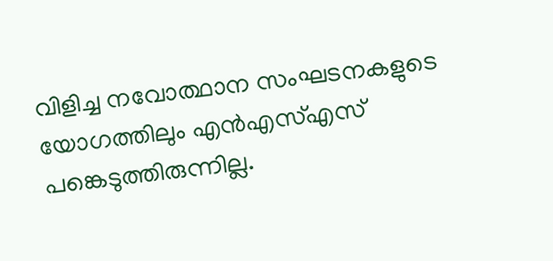വിളിച്ച നവോത്ഥാന സംഘടനകളുടെ യോഗത്തിലും എന്‍എസ്എസ് പങ്കെടുത്തിരുന്നില്ല.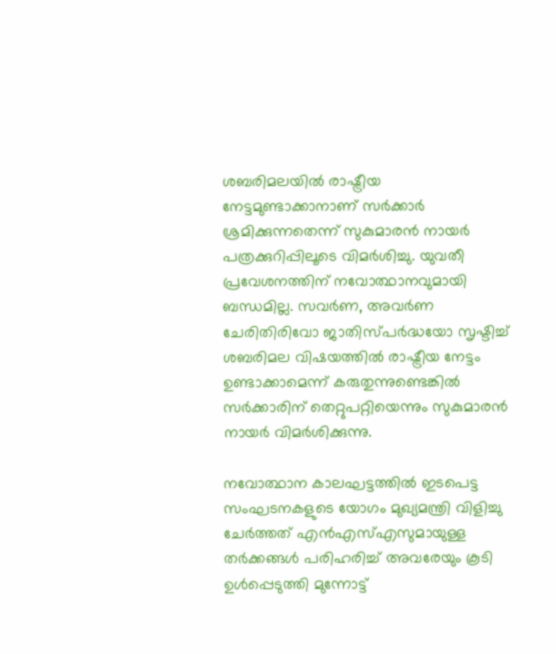ശബരിമലയില്‍ രാഷ്ട്രീയ നേട്ടമുണ്ടാക്കാനാണ് സര്‍ക്കാര്‍ ശ്രമിക്കുന്നതെന്ന് സുകുമാരന്‍ നായര്‍ പത്രക്കുറിപ്പിലൂടെ വിമര്‍ശിച്ചു. യുവതീ പ്രവേശനത്തിന് നവോത്ഥാനവുമായി ബന്ധമില്ല. സവര്‍ണ, അവര്‍ണ ചേരിതിരിവോ ജാതിസ്പര്‍ദ്ധയോ സൃഷ്ടിച്ച് ശബരിമല വിഷയത്തില്‍ രാഷ്ട്രീയ നേട്ടം ഉണ്ടാക്കാമെന്ന് കരുതുന്നുണ്ടെങ്കില്‍ സര്‍ക്കാരിന് തെറ്റുപറ്റിയെന്നും സുകുമാരന്‍ നായര്‍ വിമര്‍ശിക്കുന്നു.

നവോത്ഥാന കാലഘട്ടത്തില്‍ ഇടപെട്ട സംഘടനകളുടെ യോഗം മുഖ്യമന്ത്രി വിളിച്ചു ചേര്‍ത്തത് എന്‍എസ്എസുമായുള്ള തര്‍ക്കങ്ങള്‍ പരിഹരിച്ച് അവരേയും കൂടി ഉള്‍പ്പെടുത്തി മുന്നോട്ട്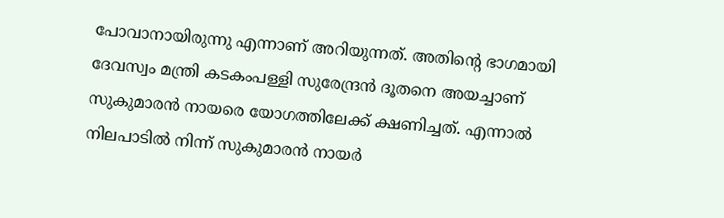പോവാനായിരുന്നു എന്നാണ് അറിയുന്നത്. അതിന്റെ ഭാഗമായി ദേവസ്വം മന്ത്രി കടകംപള്ളി സുരേന്ദ്രന്‍ ദൂതനെ അയച്ചാണ് സുകുമാരന്‍ നായരെ യോഗത്തിലേക്ക് ക്ഷണിച്ചത്. എന്നാല്‍ നിലപാടില്‍ നിന്ന് സുകുമാരന്‍ നായര്‍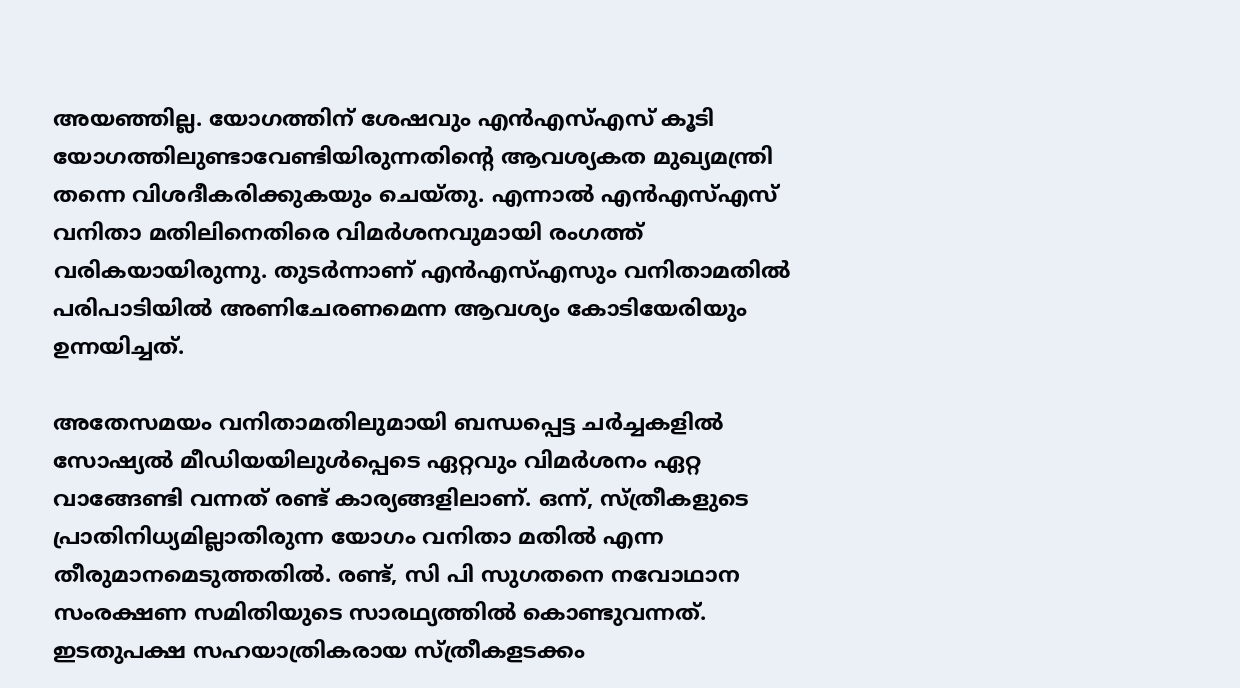അയഞ്ഞില്ല. യോഗത്തിന് ശേഷവും എന്‍എസ്എസ് കൂടി യോഗത്തിലുണ്ടാവേണ്ടിയിരുന്നതിന്റെ ആവശ്യകത മുഖ്യമന്ത്രി തന്നെ വിശദീകരിക്കുകയും ചെയ്തു. എന്നാല്‍ എന്‍എസ്എസ് വനിതാ മതിലിനെതിരെ വിമര്‍ശനവുമായി രംഗത്ത് വരികയായിരുന്നു. തുടര്‍ന്നാണ് എന്‍എസ്എസും വനിതാമതില്‍ പരിപാടിയില്‍ അണിചേരണമെന്ന ആവശ്യം കോടിയേരിയും ഉന്നയിച്ചത്.

അതേസമയം വനിതാമതിലുമായി ബന്ധപ്പെട്ട ചര്‍ച്ചകളില്‍ സോഷ്യല്‍ മീഡിയയിലുള്‍പ്പെടെ ഏറ്റവും വിമര്‍ശനം ഏറ്റ വാങ്ങേണ്ടി വന്നത് രണ്ട് കാര്യങ്ങളിലാണ്. ഒന്ന്, സ്ത്രീകളുടെ പ്രാതിനിധ്യമില്ലാതിരുന്ന യോഗം വനിതാ മതില്‍ എന്ന തീരുമാനമെടുത്തതില്‍. രണ്ട്, സി പി സുഗതനെ നവോഥാന സംരക്ഷണ സമിതിയുടെ സാരഥ്യത്തില്‍ കൊണ്ടുവന്നത്. ഇടതുപക്ഷ സഹയാത്രികരായ സ്ത്രീകളടക്കം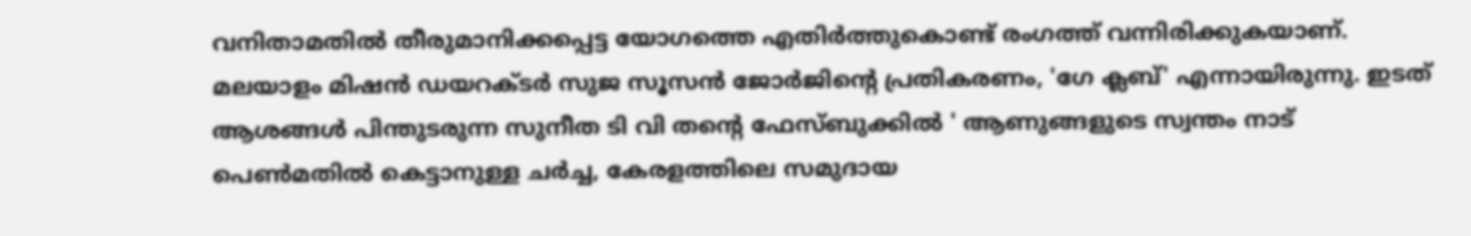വനിതാമതില്‍ തീരുമാനിക്കപ്പെട്ട യോഗത്തെ എതിര്‍ത്തുകൊണ്ട് രംഗത്ത് വന്നിരിക്കുകയാണ്. മലയാളം മിഷന്‍ ഡയറക്ടര്‍ സുജ സൂസന്‍ ജോര്‍ജിന്റെ പ്രതികരണം, 'ഗേ ക്ലബ്' എന്നായിരുന്നു. ഇടത് ആശങ്ങള്‍ പിന്തുടരുന്ന സുനീത ടി വി തന്റെ ഫേസ്ബുക്കില്‍ ' ആണുങ്ങളുടെ സ്വന്തം നാട് പെണ്‍മതില്‍ കെട്ടാനുള്ള ചര്‍ച്ച, കേരളത്തിലെ സമുദായ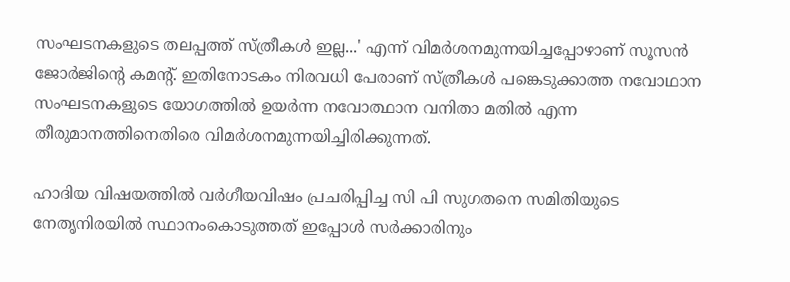സംഘടനകളുടെ തലപ്പത്ത് സ്ത്രീകള്‍ ഇല്ല...' എന്ന് വിമര്‍ശനമുന്നയിച്ചപ്പോഴാണ് സൂസന്‍ ജോര്‍ജിന്റെ കമന്റ്. ഇതിനോടകം നിരവധി പേരാണ് സ്ത്രീകള്‍ പങ്കെടുക്കാത്ത നവോഥാന സംഘടനകളുടെ യോഗത്തില്‍ ഉയര്‍ന്ന നവോത്ഥാന വനിതാ മതില്‍ എന്ന തീരുമാനത്തിനെതിരെ വിമര്‍ശനമുന്നയിച്ചിരിക്കുന്നത്.

ഹാദിയ വിഷയത്തില്‍ വര്‍ഗീയവിഷം പ്രചരിപ്പിച്ച സി പി സുഗതനെ സമിതിയുടെ നേതൃനിരയില്‍ സ്ഥാനംകൊടുത്തത് ഇപ്പോള്‍ സര്‍ക്കാരിനും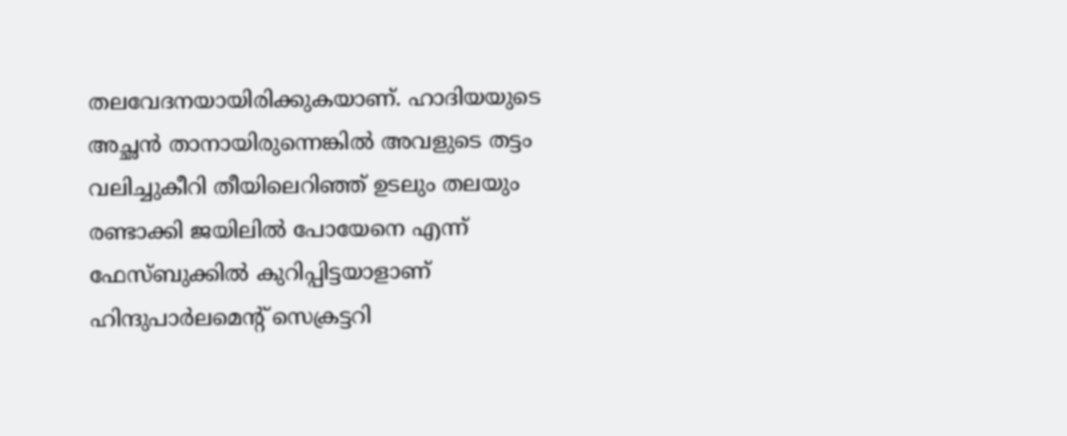തലവേദനയായിരിക്കുകയാണ്. ഹാദിയയുടെ അച്ഛന്‍ താനായിരുന്നെങ്കില്‍ അവളുടെ തട്ടം വലിച്ചുകീറി തീയിലെറിഞ്ഞ് ഉടലും തലയും രണ്ടാക്കി ജയിലില്‍ പോയേനെ എന്ന് ഫേസ്ബുക്കില്‍ കുറിപ്പിട്ടയാളാണ് ഹിന്ദുപാര്‍ലമെന്റ് സെക്രട്ടറി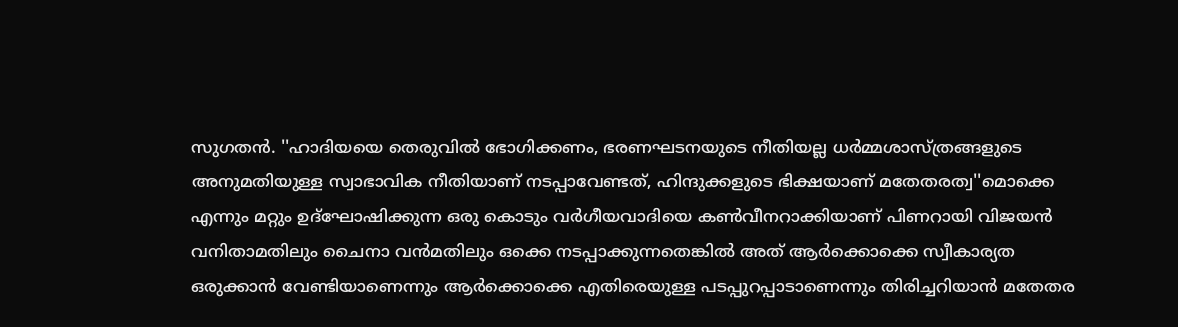സുഗതന്‍. ''ഹാദിയയെ തെരുവില്‍ ഭോഗിക്കണം, ഭരണഘടനയുടെ നീതിയല്ല ധര്‍മ്മശാസ്ത്രങ്ങളുടെ അനുമതിയുള്ള സ്വാഭാവിക നീതിയാണ് നടപ്പാവേണ്ടത്, ഹിന്ദുക്കളുടെ ഭിക്ഷയാണ് മതേതരത്വ''മൊക്കെ എന്നും മറ്റും ഉദ്ഘോഷിക്കുന്ന ഒരു കൊടും വര്‍ഗീയവാദിയെ കണ്‍വീനറാക്കിയാണ് പിണറായി വിജയന്‍ വനിതാമതിലും ചൈനാ വന്‍മതിലും ഒക്കെ നടപ്പാക്കുന്നതെങ്കില്‍ അത് ആര്‍ക്കൊക്കെ സ്വീകാര്യത ഒരുക്കാന്‍ വേണ്ടിയാണെന്നും ആര്‍ക്കൊക്കെ എതിരെയുള്ള പടപ്പുറപ്പാടാണെന്നും തിരിച്ചറിയാന്‍ മതേതര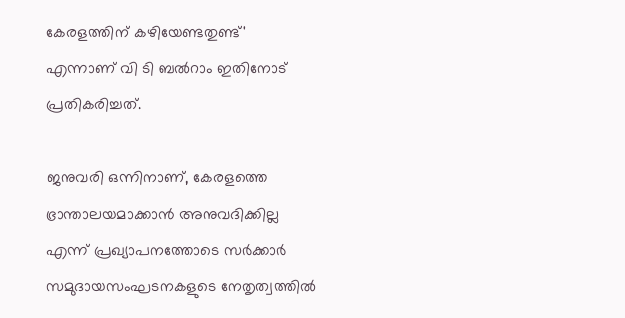കേരളത്തിന് കഴിയേണ്ടതുണ്ട്' എന്നാണ് വി ടി ബല്‍റാം ഇതിനോട് പ്രതികരിച്ചത്.

ജനുവരി ഒന്നിനാണ്, കേരളത്തെ ഭ്രാന്താലയമാക്കാന്‍ അനുവദിക്കില്ല എന്ന് പ്രഖ്യാപനത്തോടെ സര്‍ക്കാര്‍ സമുദായസംഘടനകളുടെ നേതൃത്വത്തില്‍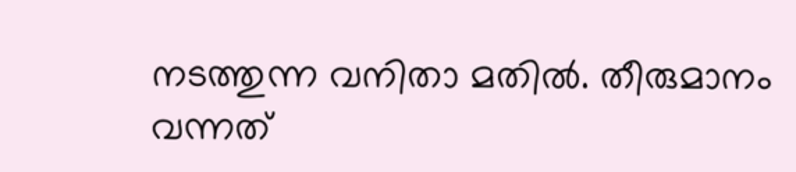നടത്തുന്ന വനിതാ മതില്‍. തീരുമാനം വന്നത്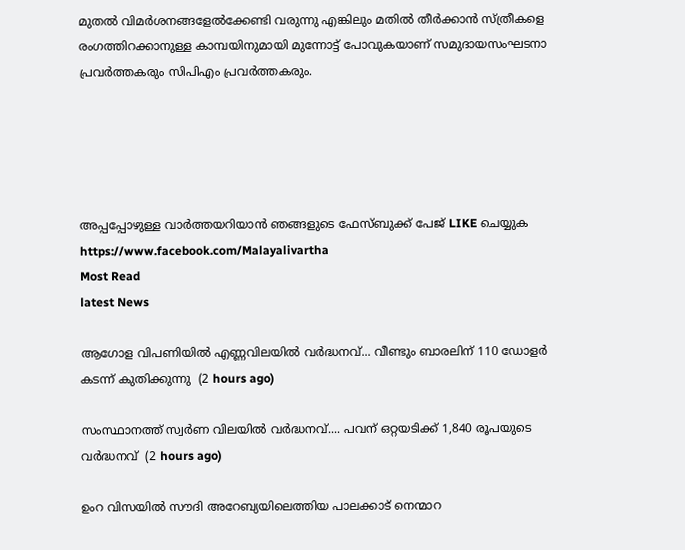മുതല്‍ വിമര്‍ശനങ്ങളേല്‍ക്കേണ്ടി വരുന്നു എങ്കിലും മതില്‍ തീര്‍ക്കാന്‍ സ്ത്രീകളെ രംഗത്തിറക്കാനുള്ള കാമ്പയിനുമായി മുന്നോട്ട് പോവുകയാണ് സമുദായസംഘടനാ പ്രവര്‍ത്തകരും സിപിഎം പ്രവര്‍ത്തകരും.





അപ്പപ്പോഴുള്ള വാര്‍ത്തയറിയാന്‍ ഞങ്ങളുടെ ഫേസ്‌ബുക്ക്‌ പേജ് LIKE ചെയ്യുക
https://www.facebook.com/Malayalivartha
Most Read
latest News

ആഗോള വിപണിയില്‍ എണ്ണവിലയിൽ വർദ്ധനവ്... വീണ്ടും ബാരലിന് 110 ഡോളര്‍ കടന്ന് കുതിക്കുന്നു  (2 hours ago)

സംസ്ഥാനത്ത് സ്വർണ വിലയിൽ വർദ്ധനവ്.... പവന് ഒറ്റയടിക്ക് 1,840 രൂപയുടെ വർദ്ധനവ്  (2 hours ago)

ഉംറ വിസയിൽ സൗദി അറേബ്യയിലെത്തിയ പാലക്കാട് നെന്മാറ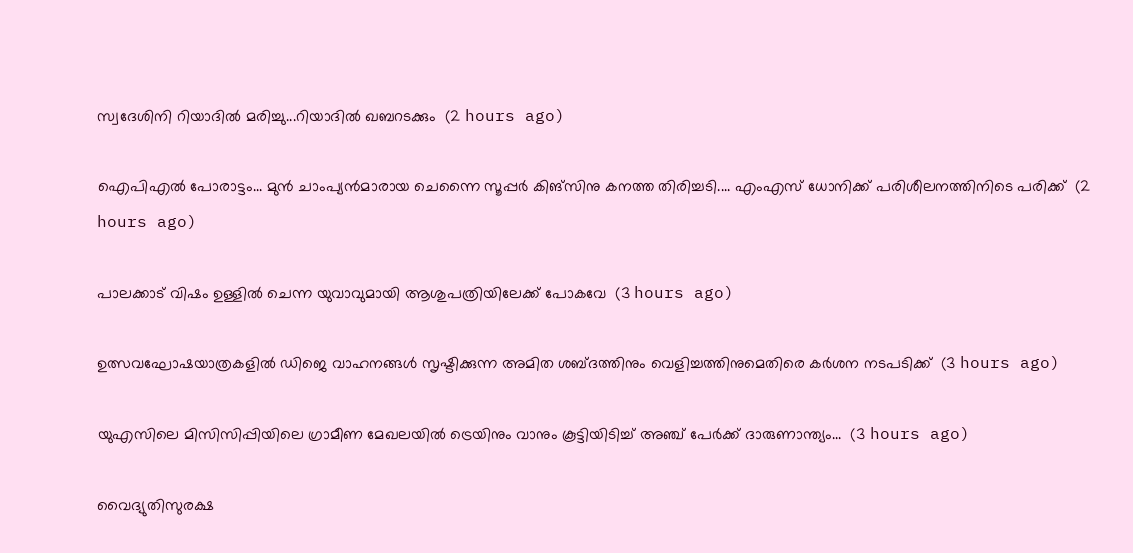സ്വദേശിനി റിയാദിൽ മരിച്ചു...റിയാദിൽ ഖബറടക്കും  (2 hours ago)

ഐപിഎല്‍ പോരാട്ടം... മുന്‍ ചാംപ്യന്‍മാരായ ചെന്നൈ സൂപ്പര്‍ കിങ്‌സിനു കനത്ത തിരിച്ചടി.... എംഎസ് ധോനിക്ക് പരിശീലനത്തിനിടെ പരിക്ക്  (2 hours ago)

പാലക്കാട് വിഷം ഉള്ളിൽ ചെന്ന യുവാവുമായി ആശുപത്രിയിലേക്ക് പോകവേ  (3 hours ago)

ഉത്സവഘോഷയാത്രകളിൽ ഡിജെ വാഹനങ്ങൾ സൃഷ്ടിക്കുന്ന അമിത ശബ്ദത്തിനും വെളിച്ചത്തിനുമെതിരെ കർശന നടപടിക്ക്  (3 hours ago)

യുഎസിലെ മിസിസിപ്പിയിലെ ഗ്രാമീണ മേഖലയിൽ ട്രെയിനും വാനും കൂട്ടിയിടിച്ച് അഞ്ച് പേർക്ക് ദാരുണാന്ത്യം...  (3 hours ago)

വൈദ്യുതിസുരക്ഷ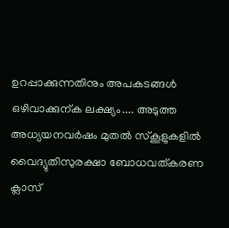ഉറപ്പാക്കുന്നതിനും അപകടങ്ങൾ ഒഴിവാക്കുന്ക ലക്ഷ്യം.... അടുത്ത അധ്യയനവർഷം മുതൽ സ്കൂളുകളിൽ വൈദ്യുതിസുരക്ഷാ ബോധവത്കരണ ക്ലാസ്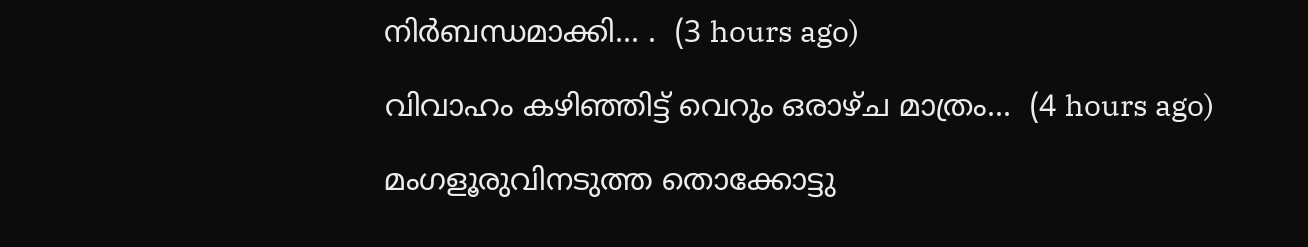നിർബന്ധമാക്കി... .  (3 hours ago)

വിവാഹം കഴിഞ്ഞിട്ട് വെറും ഒരാഴ്ച മാത്രം...  (4 hours ago)

മംഗളൂരുവിനടുത്ത തൊക്കോട്ടു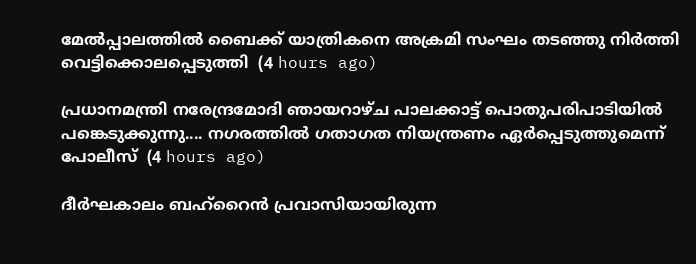മേൽപ്പാലത്തിൽ ബൈക്ക് യാത്രികനെ അക്രമി സംഘം തടഞ്ഞു നിർത്തി വെട്ടിക്കൊലപ്പെടുത്തി  (4 hours ago)

പ്രധാനമന്ത്രി നരേന്ദ്രമോദി ഞായറാഴ്ച പാലക്കാട്ട് പൊതുപരിപാടിയിൽ പങ്കെടുക്കുന്നു.... നഗരത്തിൽ ഗതാഗത നിയന്ത്രണം ഏർപ്പെടുത്തുമെന്ന് പോലീസ്  (4 hours ago)

ദീർഘകാലം ബഹ്‌റൈൻ പ്രവാസിയായിരുന്ന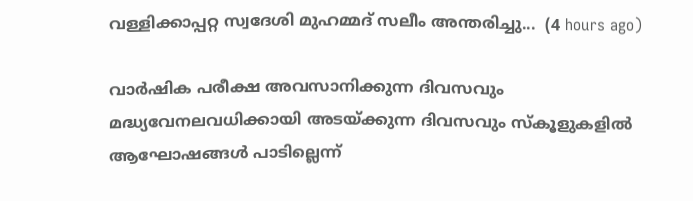വള്ളിക്കാപ്പറ്റ സ്വദേശി മുഹമ്മദ് സലീം അന്തരിച്ചു...  (4 hours ago)

വാർഷിക പരീക്ഷ അവസാനിക്കുന്ന ദിവസവും മദ്ധ്യവേനലവധിക്കായി അടയ്ക്കുന്ന ദിവസവും സ്കൂളുകളിൽ ആഘോഷങ്ങൾ പാടില്ലെന്ന്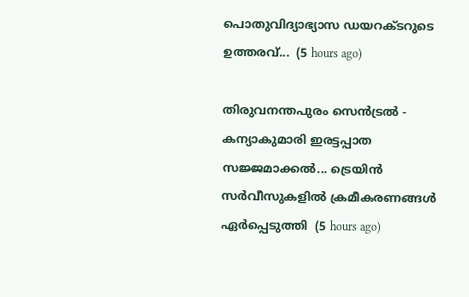പൊതുവിദ്യാഭ്യാസ ഡയറക്ടറുടെ ഉത്തരവ്...  (5 hours ago)

തിരുവനന്തപുരം സെന്‍ട്രല്‍ - കന്യാകുമാരി ഇരട്ടപ്പാത സജ്ജമാക്കൽ... ട്രെയിന്‍ സര്‍വീസുകളില്‍ ക്രമീകരണങ്ങള്‍ ഏര്‍പ്പെടുത്തി  (5 hours ago)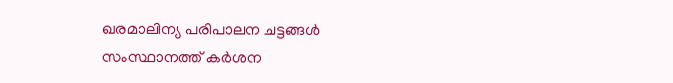ഖരമാലിന്യ പരിപാലന ചട്ടങ്ങൾ സംസ്ഥാനത്ത് കർശന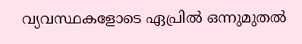വ്യവസ്ഥകളോടെ ഏപ്രിൽ ഒന്നുമുതൽ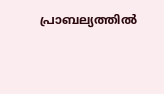പ്രാബല്യത്തിൽ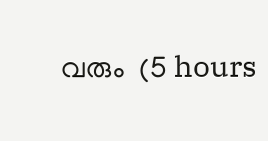വരും  (5 hours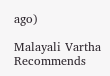ago)

Malayali Vartha Recommends